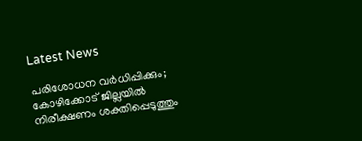Latest News

പരിശോധന വര്‍ധിപ്പിക്കും; കോഴിക്കോട് ജില്ലയില്‍ നിരീക്ഷണം ശക്തിപ്പെടുത്തും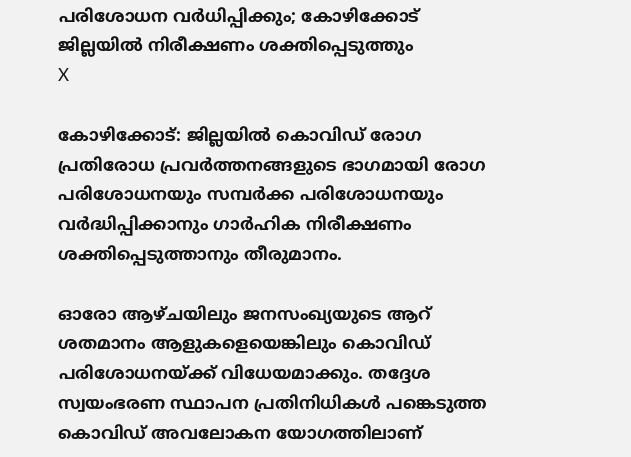പരിശോധന വര്‍ധിപ്പിക്കും; കോഴിക്കോട് ജില്ലയില്‍ നിരീക്ഷണം ശക്തിപ്പെടുത്തും
X

കോഴിക്കോട്: ജില്ലയില്‍ കൊവിഡ് രോഗ പ്രതിരോധ പ്രവര്‍ത്തനങ്ങളുടെ ഭാഗമായി രോഗ പരിശോധനയും സമ്പര്‍ക്ക പരിശോധനയും വര്‍ദ്ധിപ്പിക്കാനും ഗാര്‍ഹിക നിരീക്ഷണം ശക്തിപ്പെടുത്താനും തീരുമാനം.

ഓരോ ആഴ്ചയിലും ജനസംഖ്യയുടെ ആറ് ശതമാനം ആളുകളെയെങ്കിലും കൊവിഡ് പരിശോധനയ്ക്ക് വിധേയമാക്കും. തദ്ദേശ സ്വയംഭരണ സ്ഥാപന പ്രതിനിധികള്‍ പങ്കെടുത്ത കൊവിഡ് അവലോകന യോഗത്തിലാണ്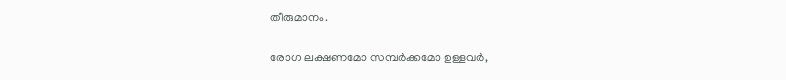തീരുമാനം.

രോഗ ലക്ഷണമോ സമ്പര്‍ക്കമോ ഉള്ളവര്‍,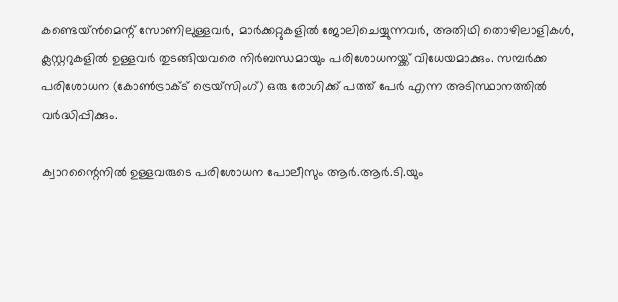കണ്ടെയ്ന്‍മെന്റ് സോണിലുള്ളവര്‍, മാര്‍ക്കറ്റുകളില്‍ ജോലിചെയ്യുന്നവര്‍, അതിഥി തൊഴിലാളികള്‍, ക്ലസ്റ്ററുകളില്‍ ഉള്ളവര്‍ തുടങ്ങിയവരെ നിര്‍ബന്ധമായും പരിശോധനയ്ക്ക് വിധേയമാക്കും. സമ്പര്‍ക്ക പരിശോധന (കോണ്‍ട്രാക്ട് ട്രെയ്‌സിംഗ്) ഒരു രോഗിക്ക് പത്ത് പേര്‍ എന്ന അടിസ്ഥാനത്തില്‍ വര്‍ദ്ധിപ്പിക്കും.

ക്വാറന്റൈനില്‍ ഉള്ളവരുടെ പരിശോധന പോലീസും ആര്‍.ആര്‍.ടി.യും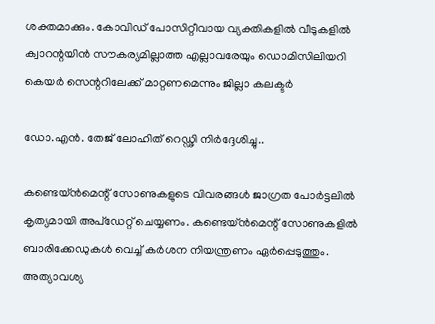ശക്തമാക്കും. കോവിഡ് പോസിറ്റീവായ വ്യക്തികളില്‍ വീടുകളില്‍ ക്വാറന്റയിന്‍ സൗകര്യമില്ലാത്ത എല്ലാവരേയും ഡൊമിസിലിയറി കെയര്‍ സെന്ററിലേക്ക് മാറ്റണമെന്നും ജില്ലാ കലക്ടര്‍

ഡോ.എന്‍. തേജ് ലോഹിത് റെഡ്ഢി നിര്‍ദ്ദേശിച്ചു..

കണ്ടെയ്ന്‍മെന്റ് സോണുകളുടെ വിവരങ്ങള്‍ ജാഗ്രത പോര്‍ട്ടലില്‍ കൃത്യമായി അപ്‌ഡേറ്റ് ചെയ്യണം. കണ്ടെയ്ന്‍മെന്റ് സോണുകളില്‍ ബാരിക്കേഡുകള്‍ വെച്ച് കര്‍ശന നിയന്ത്രണം ഏര്‍പ്പെടുത്തും. അത്യാവശ്യ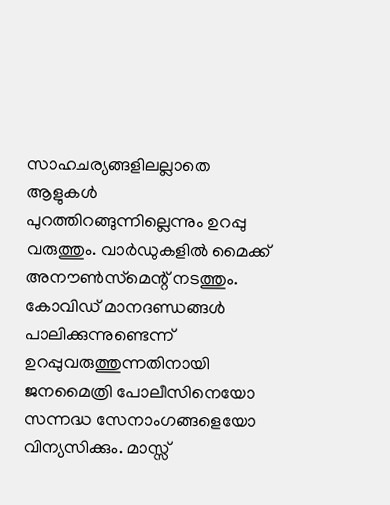സാഹചര്യങ്ങളിലല്ലാതെ ആളുകള്‍ പുറത്തിറങ്ങുന്നില്ലെന്നും ഉറപ്പു വരുത്തും. വാര്‍ഡുകളില്‍ മൈക്ക് അനൗണ്‍സ്‌മെന്റ് നടത്തും. കോവിഡ് മാനദണ്ഡങ്ങള്‍ പാലിക്കുന്നുണ്ടെന്ന് ഉറപ്പുവരുത്തുന്നതിനായി ജനമൈത്രി പോലീസിനെയോ സന്നദ്ധ സേനാംഗങ്ങളെയോ വിന്യസിക്കും. മാസ്സ്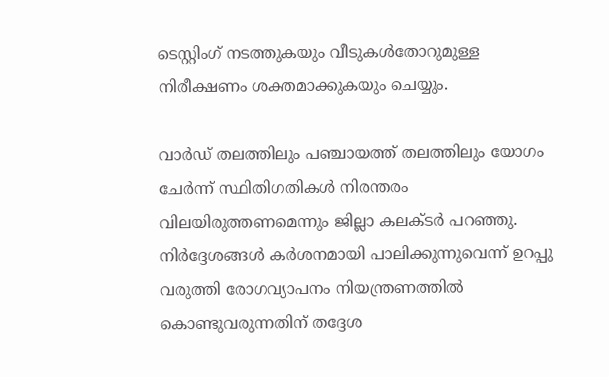ടെസ്റ്റിംഗ് നടത്തുകയും വീടുകള്‍തോറുമുള്ള നിരീക്ഷണം ശക്തമാക്കുകയും ചെയ്യും.

വാര്‍ഡ് തലത്തിലും പഞ്ചായത്ത് തലത്തിലും യോഗം ചേര്‍ന്ന് സ്ഥിതിഗതികള്‍ നിരന്തരം വിലയിരുത്തണമെന്നും ജില്ലാ കലക്ടര്‍ പറഞ്ഞു. നിര്‍ദ്ദേശങ്ങള്‍ കര്‍ശനമായി പാലിക്കുന്നുവെന്ന് ഉറപ്പു വരുത്തി രോഗവ്യാപനം നിയന്ത്രണത്തില്‍ കൊണ്ടുവരുന്നതിന് തദ്ദേശ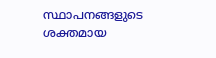സ്ഥാപനങ്ങളുടെ ശക്തമായ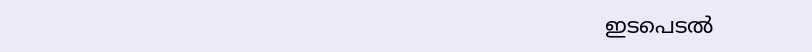ഇടപെടല്‍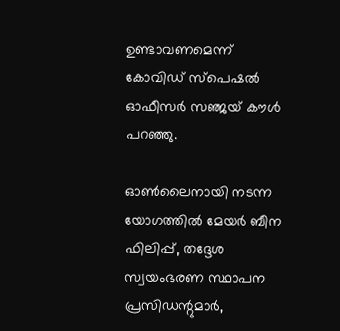ഉണ്ടാവണമെന്ന് കോവിഡ് സ്‌പെഷല്‍ ഓഫീസര്‍ സഞ്ജയ് കൗള്‍ പറഞ്ഞു.

ഓണ്‍ലൈനായി നടന്ന യോഗത്തില്‍ മേയര്‍ ബീന ഫിലിപ്പ്, തദ്ദേശ സ്വയംഭരണ സ്ഥാപന പ്രസിഡന്റുമാര്‍,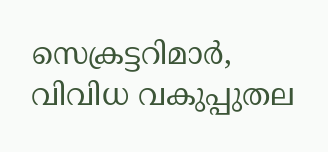സെക്രട്ടറിമാര്‍, വിവിധ വകുപ്പുതല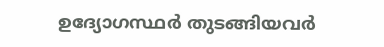ഉദ്യോഗസ്ഥര്‍ തുടങ്ങിയവര്‍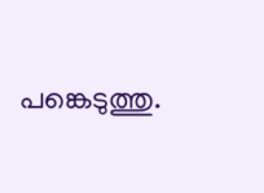പങ്കെടുത്തു.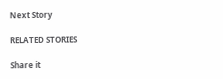Next Story

RELATED STORIES

Share it